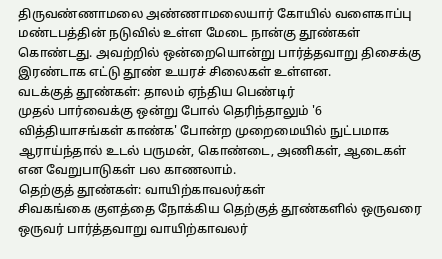திருவண்ணாமலை அண்ணாமலையார் கோயில் வளைகாப்பு மண்டபத்தின் நடுவில் உள்ள மேடை நான்கு தூண்கள் கொண்டது. அவற்றில் ஒன்றையொன்று பார்த்தவாறு திசைக்கு இரண்டாக எட்டு தூண் உயரச் சிலைகள் உள்ளன.
வடக்குத் தூண்கள்: தாலம் ஏந்திய பெண்டிர்
முதல் பார்வைக்கு ஒன்று போல் தெரிந்தாலும் '6 வித்தியாசங்கள் காண்க' போன்ற முறைமையில் நுட்பமாக ஆராய்ந்தால் உடல் பருமன், கொண்டை, அணிகள், ஆடைகள் என வேறுபாடுகள் பல காணலாம்.
தெற்குத் தூண்கள்: வாயிற்காவலர்கள்
சிவகங்கை குளத்தை நோக்கிய தெற்குத் தூண்களில் ஒருவரை ஒருவர் பார்த்தவாறு வாயிற்காவலர்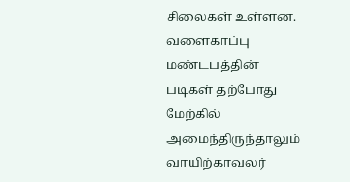சிலைகள் உள்ளன.
வளைகாப்பு மண்டபத்தின் படிகள் தற்போது மேற்கில் அமைந்திருந்தாலும் வாயிற்காவலர்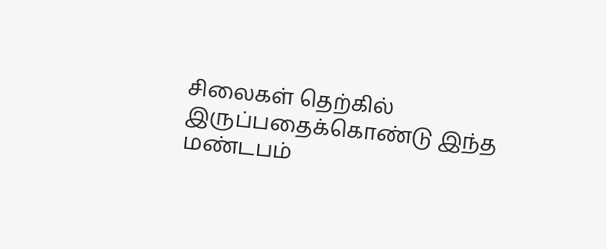சிலைகள் தெற்கில் இருப்பதைக்கொண்டு இந்த மண்டபம்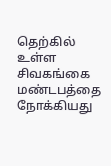தெற்கில் உள்ள சிவகங்கை மண்டபத்தை நோக்கியது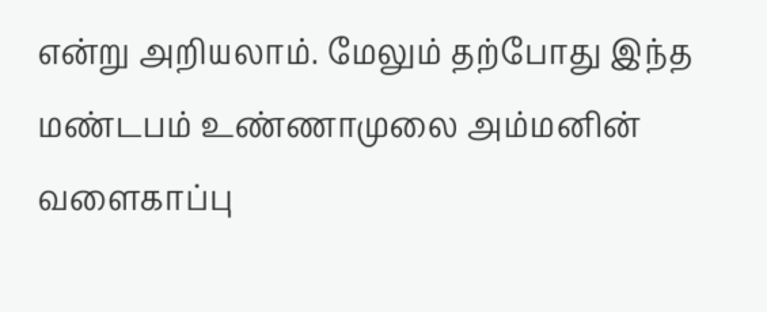என்று அறியலாம். மேலும் தற்போது இந்த மண்டபம் உண்ணாமுலை அம்மனின் வளைகாப்பு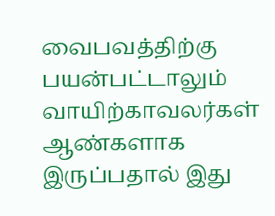வைபவத்திற்கு பயன்பட்டாலும் வாயிற்காவலர்கள் ஆண்களாக இருப்பதால் இது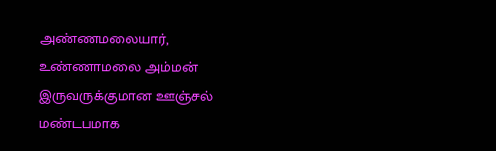அண்ணமலையார், உண்ணாமலை அம்மன் இருவருக்குமான ஊஞ்சல் மண்டபமாக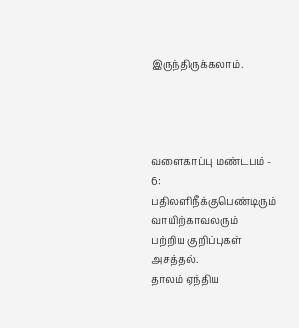இருந்திருக்கலாம்.




வளைகாப்பு மண்டபம் - 6:
பதிலளிநீக்குபெண்டிரும் வாயிற்காவலரும்
பற்றிய குறிப்புகள் அசத்தல்.
தாலம் ஏந்திய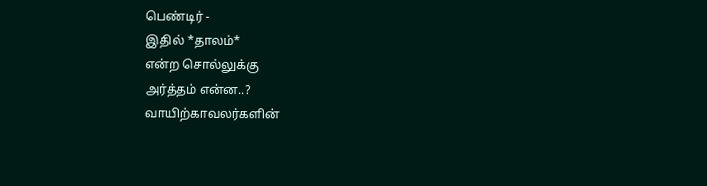பெண்டிர் -
இதில் *தாலம்*
என்ற சொல்லுக்கு
அர்த்தம் என்ன..?
வாயிற்காவலர்களின்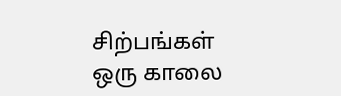சிற்பங்கள் ஒரு காலை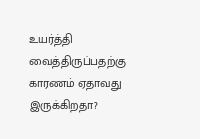உயர்த்தி வைத்திருப்பதற்கு
காரணம் ஏதாவது
இருக்கிறதா?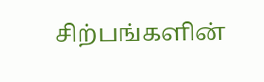சிற்பங்களின்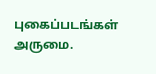புகைப்படங்கள் அருமை.